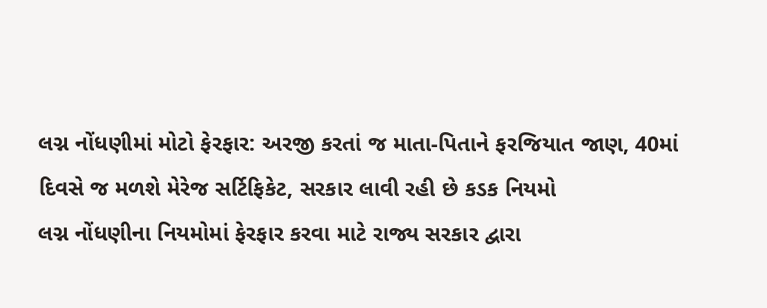લગ્ન નોંધણીમાં મોટો ફેરફાર: અરજી કરતાં જ માતા-પિતાને ફરજિયાત જાણ, 40માં દિવસે જ મળશે મેરેજ સર્ટિફિકેટ, સરકાર લાવી રહી છે કડક નિયમો
લગ્ન નોંધણીના નિયમોમાં ફેરફાર કરવા માટે રાજ્ય સરકાર દ્વારા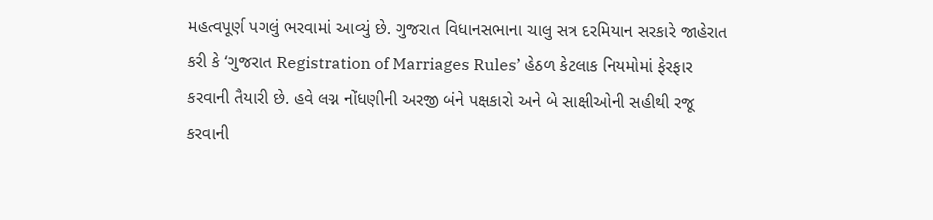મહત્વપૂર્ણ પગલું ભરવામાં આવ્યું છે. ગુજરાત વિધાનસભાના ચાલુ સત્ર દરમિયાન સરકારે જાહેરાત કરી કે ‘ગુજરાત Registration of Marriages Rules’ હેઠળ કેટલાક નિયમોમાં ફેરફાર કરવાની તૈયારી છે. હવે લગ્ન નોંધણીની અરજી બંને પક્ષકારો અને બે સાક્ષીઓની સહીથી રજૂ કરવાની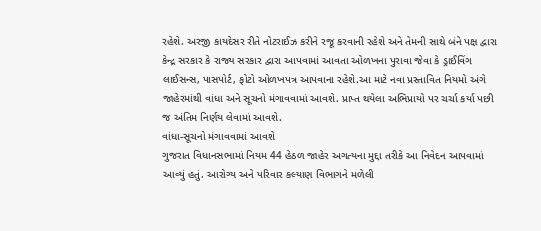રહેશે. અરજી કાયદેસર રીતે નોટરાઈઝ કરીને રજૂ કરવાની રહેશે અને તેમની સાથે બંને પક્ષ દ્વારા કેન્દ્ર સરકાર કે રાજ્ય સરકાર દ્વારા આપવામાં આવતા ઓળખના પુરાવા જેવા કે ડ્રાઈવિંગ લાઈસન્સ, પાસપોર્ટ, ફોટો ઓળખપત્ર આપવાના રહેશે.આ માટે નવા પ્રસ્તાવિત નિયમો અંગે જાહેરમાંથી વાંધા અને સૂચનો મંગાવવામાં આવશે. પ્રાપ્ત થયેલા અભિપ્રાયો પર ચર્ચા કર્યા પછી જ અંતિમ નિર્ણય લેવામાં આવશે.
વાંધા-સૂચનો મંગાવવામાં આવશે
ગુજરાત વિધાનસભામાં નિયમ 44 હેઠળ જાહેર અગત્યના મુદ્દા તરીકે આ નિવેદન આપવામાં આવ્યું હતું. આરોગ્ય અને પરિવાર કલ્યાણ વિભાગને મળેલી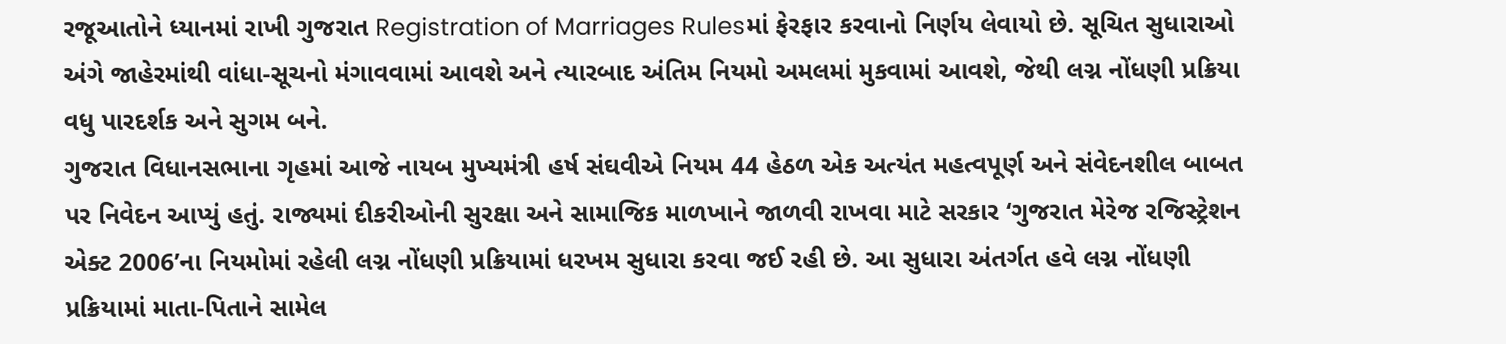રજૂઆતોને ધ્યાનમાં રાખી ગુજરાત Registration of Marriages Rulesમાં ફેરફાર કરવાનો નિર્ણય લેવાયો છે. સૂચિત સુધારાઓ અંગે જાહેરમાંથી વાંધા-સૂચનો મંગાવવામાં આવશે અને ત્યારબાદ અંતિમ નિયમો અમલમાં મુકવામાં આવશે, જેથી લગ્ન નોંધણી પ્રક્રિયા વધુ પારદર્શક અને સુગમ બને.
ગુજરાત વિધાનસભાના ગૃહમાં આજે નાયબ મુખ્યમંત્રી હર્ષ સંઘવીએ નિયમ 44 હેઠળ એક અત્યંત મહત્વપૂર્ણ અને સંવેદનશીલ બાબત પર નિવેદન આપ્યું હતું. રાજ્યમાં દીકરીઓની સુરક્ષા અને સામાજિક માળખાને જાળવી રાખવા માટે સરકાર ‘ગુજરાત મેરેજ રજિસ્ટ્રેશન એક્ટ 2006’ના નિયમોમાં રહેલી લગ્ન નોંધણી પ્રક્રિયામાં ધરખમ સુધારા કરવા જઈ રહી છે. આ સુધારા અંતર્ગત હવે લગ્ન નોંધણી પ્રક્રિયામાં માતા-પિતાને સામેલ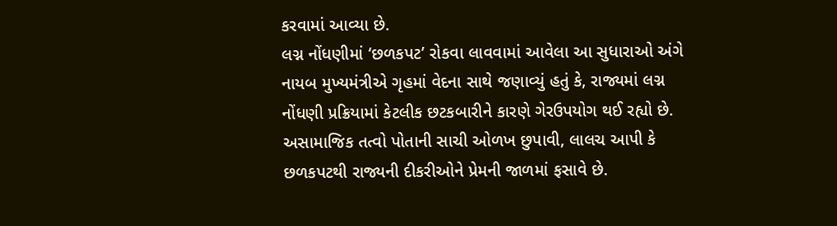કરવામાં આવ્યા છે.
લગ્ન નોંધણીમાં ‘છળકપટ’ રોકવા લાવવામાં આવેલા આ સુધારાઓ અંગે નાયબ મુખ્યમંત્રીએ ગૃહમાં વેદના સાથે જણાવ્યું હતું કે, રાજ્યમાં લગ્ન નોંધણી પ્રક્રિયામાં કેટલીક છટકબારીને કારણે ગેરઉપયોગ થઈ રહ્યો છે. અસામાજિક તત્વો પોતાની સાચી ઓળખ છુપાવી, લાલચ આપી કે છળકપટથી રાજ્યની દીકરીઓને પ્રેમની જાળમાં ફસાવે છે.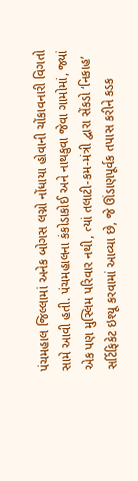પંચમહાલ જિલ્લામાં અનેક બોગસ લગ્નો નોંધાયા હોવાની ચોંકાવનારી વિગતો સામે આવી હતી. પંચમહાલના કંકોડાકોઈ અને નાથકુવા જેવા ગામોમાં, જ્યાં એક પણ મુસ્લિમ પરિવાર નથી, ત્યાં તલાટી-કમ-મંત્રી દ્વારા સેંકડો ‘નિકાહ’ સર્ટિફિકેટ ઇશ્યૂ કરવામાં આવ્યા છે, જે ઊંડાણપૂર્વક તપાસ કરીને કડક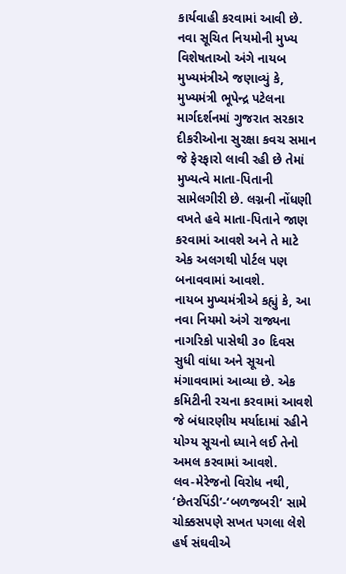કાર્યવાહી કરવામાં આવી છે.
નવા સૂચિત નિયમોની મુખ્ય વિશેષતાઓ અંગે નાયબ મુખ્યમંત્રીએ જણાવ્યું કે, મુખ્યમંત્રી ભૂપેન્દ્ર પટેલના માર્ગદર્શનમાં ગુજરાત સરકાર દીકરીઓના સુરક્ષા કવચ સમાન જે ફેરફારો લાવી રહી છે તેમાં મુખ્યત્વે માતા-પિતાની સામેલગીરી છે. લગ્નની નોંધણી વખતે હવે માતા-પિતાને જાણ કરવામાં આવશે અને તે માટે એક અલગથી પોર્ટલ પણ બનાવવામાં આવશે.
નાયબ મુખ્યમંત્રીએ કહ્યું કે, આ નવા નિયમો અંગે રાજ્યના નાગરિકો પાસેથી ૩૦ દિવસ સુધી વાંધા અને સૂચનો મંગાવવામાં આવ્યા છે. એક કમિટીની રચના કરવામાં આવશે જે બંધારણીય મર્યાદામાં રહીને યોગ્ય સૂચનો ધ્યાને લઈ તેનો અમલ કરવામાં આવશે.
લવ-મેરેજનો વિરોધ નથી, ‘છેતરપિંડી’-‘બળજબરી’ સામે ચોક્કસપણે સખત પગલા લેશે
હર્ષ સંઘવીએ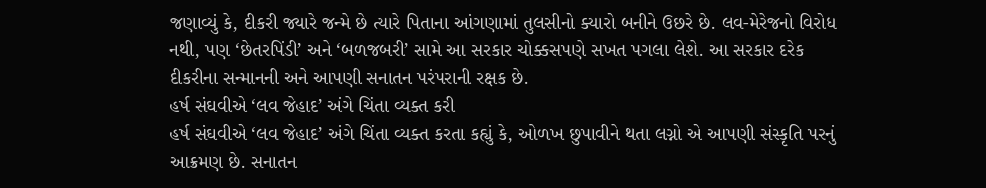જણાવ્યું કે, દીકરી જ્યારે જન્મે છે ત્યારે પિતાના આંગણામાં તુલસીનો ક્યારો બનીને ઉછરે છે. લવ-મેરેજનો વિરોધ નથી, પણ ‘છેતરપિંડી’ અને ‘બળજબરી’ સામે આ સરકાર ચોક્કસપણે સખત પગલા લેશે. આ સરકાર દરેક દીકરીના સન્માનની અને આપણી સનાતન પરંપરાની રક્ષક છે.
હર્ષ સંઘવીએ ‘લવ જેહાદ’ અંગે ચિંતા વ્યક્ત કરી
હર્ષ સંઘવીએ ‘લવ જેહાદ’ અંગે ચિંતા વ્યક્ત કરતા કહ્યું કે, ઓળખ છુપાવીને થતા લગ્નો એ આપણી સંસ્કૃતિ પરનું આક્રમણ છે. સનાતન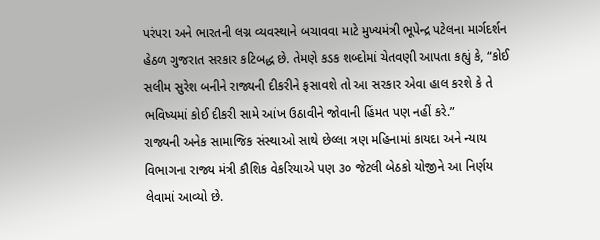પરંપરા અને ભારતની લગ્ન વ્યવસ્થાને બચાવવા માટે મુખ્યમંત્રી ભૂપેન્દ્ર પટેલના માર્ગદર્શન હેઠળ ગુજરાત સરકાર કટિબદ્ધ છે. તેમણે કડક શબ્દોમાં ચેતવણી આપતા કહ્યું કે, “કોઈ સલીમ સુરેશ બનીને રાજ્યની દીકરીને ફસાવશે તો આ સરકાર એવા હાલ કરશે કે તે ભવિષ્યમાં કોઈ દીકરી સામે આંખ ઉઠાવીને જોવાની હિંમત પણ નહીં કરે.”
રાજ્યની અનેક સામાજિક સંસ્થાઓ સાથે છેલ્લા ત્રણ મહિનામાં કાયદા અને ન્યાય વિભાગના રાજ્ય મંત્રી કૌશિક વેકરિયાએ પણ ૩૦ જેટલી બેઠકો યોજીને આ નિર્ણય લેવામાં આવ્યો છે.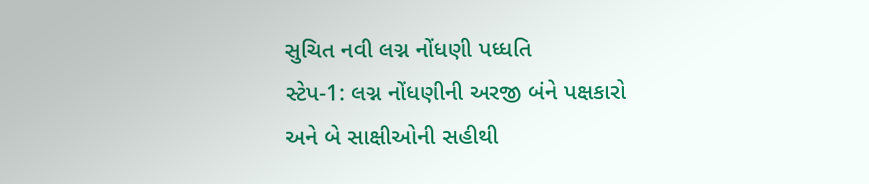સુચિત નવી લગ્ન નોંધણી પધ્ધતિ
સ્ટેપ-1: લગ્ન નોંધણીની અરજી બંને પક્ષકારો અને બે સાક્ષીઓની સહીથી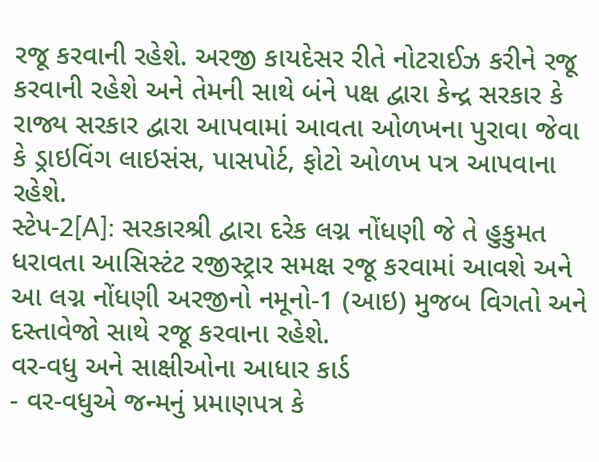રજૂ કરવાની રહેશે. અરજી કાયદેસર રીતે નોટરાઈઝ કરીને રજૂ કરવાની રહેશે અને તેમની સાથે બંને પક્ષ દ્વારા કેન્દ્ર સરકાર કે રાજ્ય સરકાર દ્વારા આપવામાં આવતા ઓળખના પુરાવા જેવા કે ડ્રાઇવિંગ લાઇસંસ, પાસપોર્ટ, ફોટો ઓળખ પત્ર આપવાના રહેશે.
સ્ટેપ-2[A]: સરકારશ્રી દ્વારા દરેક લગ્ન નોંધણી જે તે હુકુમત ધરાવતા આસિસ્ટંટ રજીસ્ટ્રાર સમક્ષ રજૂ કરવામાં આવશે અને આ લગ્ન નોંધણી અરજીનો નમૂનો-1 (આઇ) મુજબ વિગતો અને દસ્તાવેજો સાથે રજૂ કરવાના રહેશે.
વર-વધુ અને સાક્ષીઓના આધાર કાર્ડ
- વર-વધુએ જન્મનું પ્રમાણપત્ર કે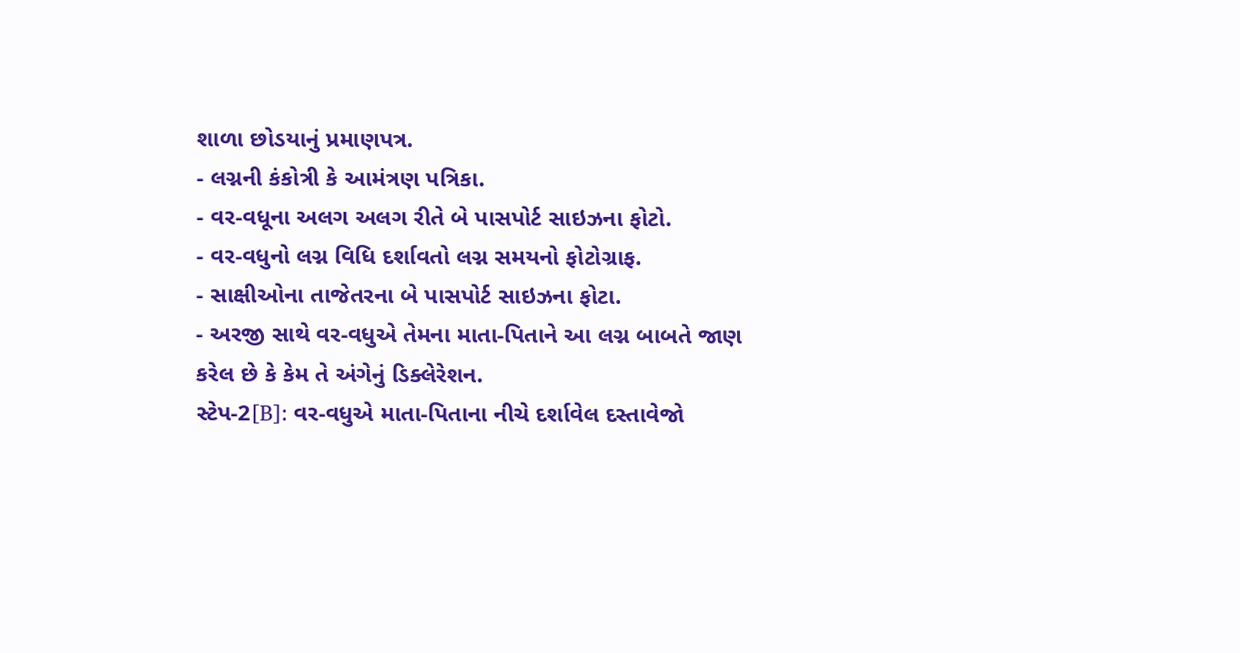શાળા છોડયાનું પ્રમાણપત્ર.
- લગ્નની કંકોત્રી કે આમંત્રણ પત્રિકા.
- વર-વધૂના અલગ અલગ રીતે બે પાસપોર્ટ સાઇઝના ફોટો.
- વર-વધુનો લગ્ન વિધિ દર્શાવતો લગ્ન સમયનો ફોટોગ્રાફ.
- સાક્ષીઓના તાજેતરના બે પાસપોર્ટ સાઇઝના ફોટા.
- અરજી સાથે વર-વધુએ તેમના માતા-પિતાને આ લગ્ન બાબતે જાણ કરેલ છે કે કેમ તે અંગેનું ડિક્લેરેશન.
સ્ટેપ-2[B]: વર-વધુએ માતા-પિતાના નીચે દર્શાવેલ દસ્તાવેજો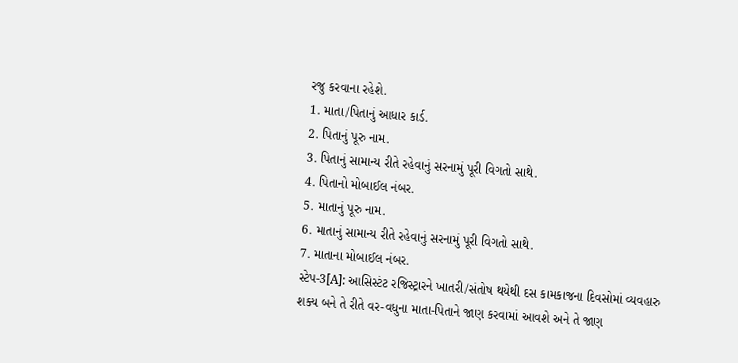રજુ કરવાના રહેશે.
1. માતા/પિતાનું આધાર કાર્ડ.
2. પિતાનું પૂરુ નામ.
3. પિતાનું સામાન્ય રીતે રહેવાનું સરનામું પૂરી વિગતો સાથે.
4. પિતાનો મોબાઈલ નંબર.
5. માતાનું પૂરુ નામ.
6. માતાનું સામાન્ય રીતે રહેવાનું સરનામું પૂરી વિગતો સાથે.
7. માતાના મોબાઈલ નંબર.
સ્ટેપ-3[A]: આસિસ્ટંટ રજિસ્ટ્રારને ખાતરી/સંતોષ થયેથી દસ કામકાજના દિવસોમાં વ્યવહારુ શક્ય બને તે રીતે વર-વધુના માતા-પિતાને જાણ કરવામાં આવશે અને તે જાણ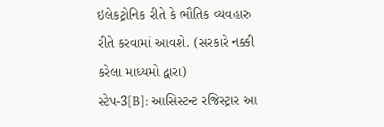ઇલેકટ્રોનિક રીતે કે ભૌતિક વ્યવહારુ રીતે કરવામાં આવશે. (સરકારે નક્કી કરેલા માધ્યમો દ્વારા)
સ્ટેપ-3[B]: આસિસ્ટન્ટ રજિસ્ટ્રાર આ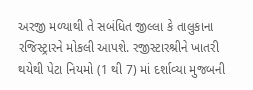અરજી મળ્યાથી તે સબંધિત જીલ્લા કે તાલુકાના રજિસ્ટ્રારને મોકલી આપશે. રજીસ્ટારશ્રીને ખાતરી થયેથી પેટા નિયમો (1 થી 7) માં દર્શાવ્યા મુજબની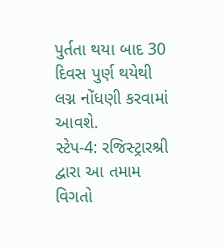પુર્તતા થયા બાદ 30 દિવસ પુર્ણ થયેથી લગ્ન નોંધણી કરવામાં આવશે.
સ્ટેપ-4: રજિસ્ટ્રારશ્રી દ્વારા આ તમામ વિગતો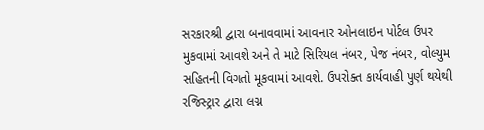સરકારશ્રી દ્વારા બનાવવામાં આવનાર ઓનલાઇન પોર્ટલ ઉપર મુકવામાં આવશે અને તે માટે સિરિયલ નંબર, પેજ નંબર, વોલ્યુમ સહિતની વિગતો મૂકવામાં આવશે. ઉપરોક્ત કાર્યવાહી પુર્ણ થયેથી રજિસ્ટ્રાર દ્વારા લગ્ન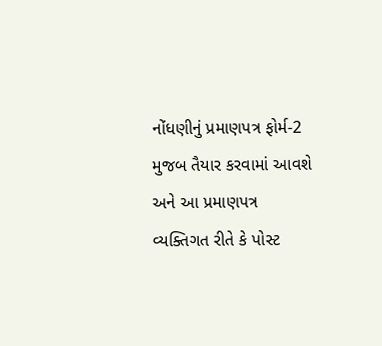નોંધણીનું પ્રમાણપત્ર ફોર્મ-2 મુજબ તૈયાર કરવામાં આવશે અને આ પ્રમાણપત્ર વ્યક્તિગત રીતે કે પોસ્ટ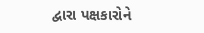દ્વારા પક્ષકારોને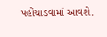પહોંચાડવામાં આવશે.